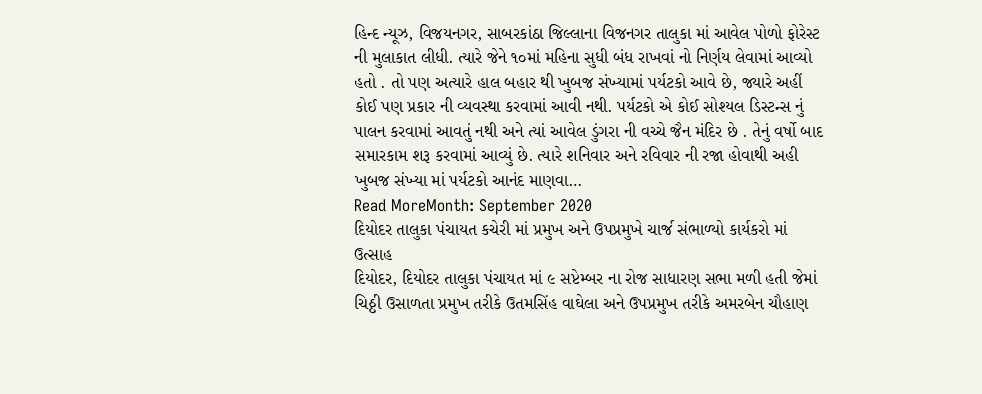હિન્દ ન્યૂઝ, વિજયનગર, સાબરકાંઠા જિલ્લાના વિજનગર તાલુકા માં આવેલ પોળો ફોરેસ્ટ ની મુલાકાત લીધી. ત્યારે જેને ૧૦માં મહિના સુધી બંધ રાખવાં નો નિર્ણય લેવામાં આવ્યો હતો . તો પણ અત્યારે હાલ બહાર થી ખુબજ સંખ્યામાં પર્યટકો આવે છે, જ્યારે અહીં કોઈ પણ પ્રકાર ની વ્યવસ્થા કરવામાં આવી નથી. પર્યટકો એ કોઈ સોશ્યલ ડિસ્ટન્સ નું પાલન કરવામાં આવતું નથી અને ત્યાં આવેલ ડુંગરા ની વચ્ચે જૈન મંદિર છે . તેનું વર્ષો બાદ સમારકામ શરૂ કરવામાં આવ્યું છે. ત્યારે શનિવાર અને રવિવાર ની રજા હોવાથી અહી ખુબજ સંખ્યા માં પર્યટકો આનંદ માણવા…
Read MoreMonth: September 2020
દિયોદર તાલુકા પંચાયત કચેરી માં પ્રમુખ અને ઉપપ્રમુખે ચાર્જ સંભાળ્યો કાર્યકરો માં ઉત્સાહ
દિયોદર, દિયોદર તાલુકા પંચાયત માં ૯ સપ્ટેમ્બર ના રોજ સાધારણ સભા મળી હતી જેમાં ચિઠ્ઠી ઉસાળતા પ્રમુખ તરીકે ઉતમસિંહ વાઘેલા અને ઉપપ્રમુખ તરીકે અમરબેન ચૌહાણ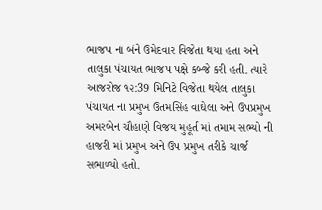ભાજપ ના બંને ઉમેદવાર વિજેતા થયા હતા અને તાલુકા પંચાયત ભાજપ પક્ષે કબ્જે કરી હતી. ત્યારે આજરોજ ૧૨:39 મિનિટે વિજેતા થયેલ તાલુકા પંચાયત ના પ્રમુખ ઉતમસિંહ વાઘેલા અને ઉપપ્રમુખ અમરબેન ચૌહાણે વિજય મુહૂર્ત માં તમામ સભ્યો ની હાજરી માં પ્રમુખ અને ઉપ પ્રમુખ તરીકે ચાર્જ સભાળ્યો હતો.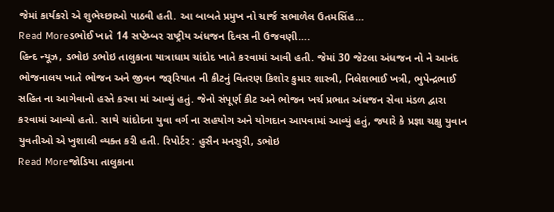જેમાં કાર્યકરો એ શુભેચ્છાઓ પાઠવી હતી. આ બાબતે પ્રમુખ નો ચાર્જ સભાળેલ ઉતમસિંહ…
Read Moreડભોઈ ખાતે 14 સપ્ટેમ્બર રાષ્ટ્રીય અંધજન દિવસ ની ઉજવણી….
હિન્દ ન્યૂઝ, ડભોઇ ડભોઇ તાલુકાના યાત્રાધામ ચાંદોદ ખાતે કરવામાં આવી હતી. જેમાં 30 જેટલા અંધજન નો ને આનંદ ભોજનાલય ખાતે ભોજન અને જીવન જરૂરિયાત ની કીટનું વિતરણ કિશોર કુમાર શાસ્ત્રી, નિલેશભાઈ ખત્રી, ભુપેન્દ્રભાઈ સહિત ના આગેવાનો હસ્તે કરવા માં આવ્યું હતું. જેનો સંપૂર્ણ કીટ અને ભોજન ખર્ચ પ્રભાત અંધજન સેવા મંડળ દ્વારા કરવામાં આવ્યો હતો. સાથે ચાંદોદના યુવા વર્ગ ના સહયોગ અને યોગદાન આપવામાં આવ્યું હતું, જ્યારે કે પ્રજ્ઞા ચક્ષુ યુવાન યુવતીઓ એ ખુશાલી વ્યક્ત કરી હતી. રિપોર્ટર : હુસૈન મનસુરી, ડભોઇ
Read Moreજોડિયા તાલુકાના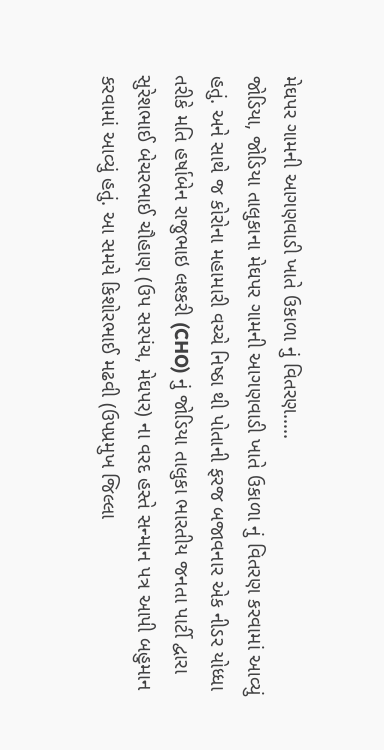મેઘપર ગામની આગણવાડી ખાતે ઉકાળા નું વિતરણ…..
જોડિયા, જોડિયા તાલુકાના મેઘપર ગામની આગણવાડી ખાતે ઉકાળા નું વિતરણ કરવામાં આવ્યું હતું. અને સાથે જ કોરોના મહામારી વચ્ચે નિષ્ઠા થી પોતાની ફરજ બજાવનાર એક નીડર યોધ્ધા તરીકે મતિ હર્ષાબેન રાજુભાઇ લશ્કરી (CHO) નું જોડિયા તાલુકા ભારતીય જનતા પાર્ટી દ્વારા સુરેશભાઈ બેચરભાઈ ચૌહાણ (ઉપ સરપંચ, મેઘપર) ના વરદ હસ્તે સન્માન પત્ર આપી બહુમાન કરવામાં આવ્યું હતું. આ સમયે કિશોરભાઈ મઢવી (ઉપપ્રમુખ જિલ્લા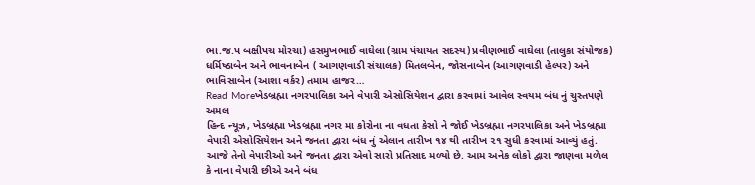ભા.જ.પ બક્ષીપચ મોરચા) હસમુખભાઈ વાઘેલા (ગ્રામ પંચાયત સદસ્ય) પ્રવીણભાઈ વાઘેલા (તાલુકા સંયોજક) ધર્મિષ્ઠાબેન અને ભાવનાબેન ( આગણવાડી સંચાલક) મિતલબેન, જોસનાબેન (આગણવાડી હેલ્પર) અને ભાવિસાબેન (આશા વર્કર) તમામ હાજર…
Read Moreખેડબ્રહ્મા નગરપાલિકા અને વેપારી એસોસિયેશન દ્વારા કરવામાં આવેલ સ્વયમ બંધ નું ચુસ્તપણે અમલ
હિન્દ ન્યૂઝ, ખેડબ્રહ્મા ખેડબ્રહ્મા નગર મા કોરોના ના વધતા કેસો ને જોઈ ખેડબ્રહ્મા નગરપાલિકા અને ખેડબ્રહ્મા વેપારી એસોસિયેશન અને જનતા દ્વારા બંધ નું એલાન તારીખ ૧૪ થી તારીખ ૨૧ સુધી કરવામાં આવ્યું હતું. આજે તેનો વેપારીઓ અને જનતા દ્વારા એવો સારો પ્રતિસાદ મળ્યો છે. આમ અનેક લોકો દ્વારા જાણવા મળેલ કે નાના વેપારી છીએ અને બંધ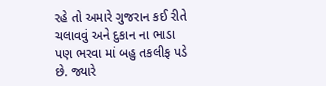રહે તો અમારે ગુજરાન કઈ રીતે ચલાવવું અને દુકાન ના ભાડા પણ ભરવા માં બહુ તકલીફ પડે છે. જ્યારે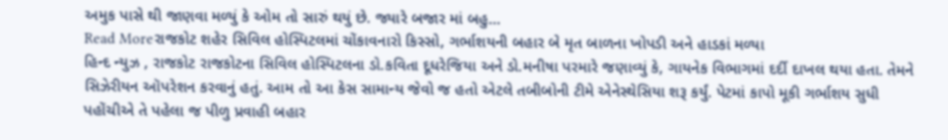અમુક પાસે થી જાણવા મળ્યું કે ઓમ તો સારું થયું છે. જ્યારે બજાર માં બહુ…
Read Moreરાજકોટ શહેર સિવિલ હોસ્પિટલમાં ચોંકાવનારો કિસ્સો, ગર્ભાશયની બહાર બે મૃત બાળના ખોપડી અને હાડકાં મળ્યા
હિન્દ ન્યુઝ , રાજકોટ રાજકોટના સિવિલ હોસ્પિટલના ડો.કવિતા દૂધરેજિયા અને ડો.મનીષા પરમારે જણાવ્યું કે, ગાયનેક વિભાગમાં દર્દી દાખલ થયા હતા. તેમને સિઝેરીયન ઑપરેશન કરવાનું હતું. આમ તો આ કેસ સામાન્ય જેવો જ હતો એટલે તબીબોની ટીમે એનેસ્થેસિયા શરૂ કર્યું. પેટમાં કાપો મૂકી ગર્ભાશય સુધી પહોંચીએ તે પહેલા જ પીળુ પ્રવાહી બહાર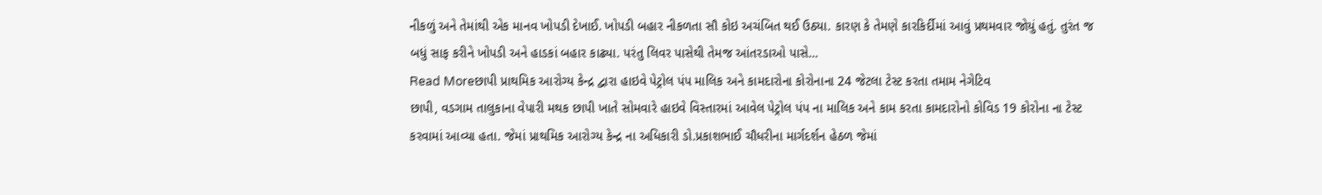નીકળું અને તેમાંથી એક માનવ ખોપડી દેખાઈ. ખોપડી બહાર નીકળતા સૌ કોઇ અચંબિત થઈ ઉઠ્યા. કારણ કે તેમણે કારકિર્દીમાં આવું પ્રથમવાર જોયું હતું. તુરંત જ બધું સાફ કરીને ખોપડી અને હાડકાં બહાર કાઢ્યા. પરંતુ લિવર પાસેથી તેમજ આંતરડાઓ પાસે…
Read Moreછાપી પ્રાથમિક આરોગ્ય કેન્દ્ર દ્વારા હાઇવે પેટ્રોલ પંપ માલિક અને કામદારોના કોરોનાના 24 જેટલા ટેસ્ટ કરતા તમામ નેગેટિવ
છાપી, વડગામ તાલુકાના વેપારી મથક છાપી ખાતે સોમવારે હાઇવે વિસ્તારમાં આવેલ પેટ્રોલ પંપ ના માલિક અને કામ કરતા કામદારોનો કોવિડ 19 કોરોના ના ટેસ્ટ કરવામાં આવ્યા હતા. જેમાં પ્રાથમિક આરોગ્ય કેન્દ્ર ના અધિકારી ડો.પ્રકાશભાઈ ચૌધરીના માર્ગદર્શન હેઠળ જેમાં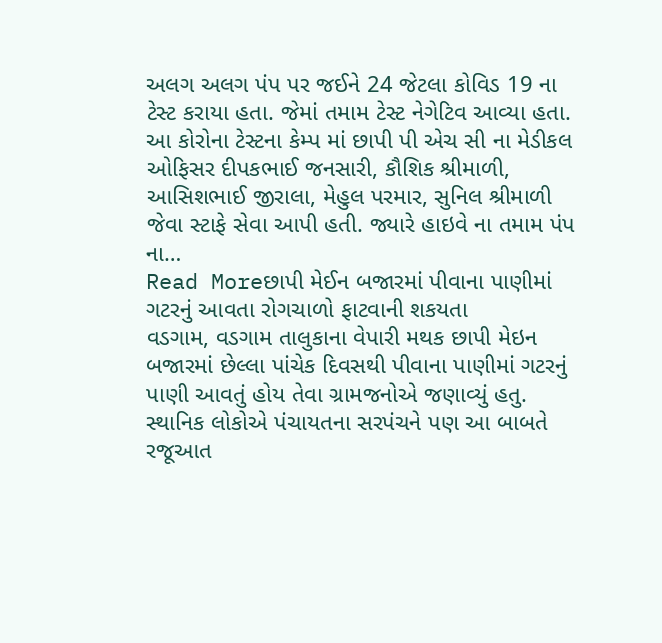અલગ અલગ પંપ પર જઈને 24 જેટલા કોવિડ 19 ના ટેસ્ટ કરાયા હતા. જેમાં તમામ ટેસ્ટ નેગેટિવ આવ્યા હતા. આ કોરોના ટેસ્ટના કેમ્પ માં છાપી પી એચ સી ના મેડીકલ ઓફિસર દીપકભાઈ જનસારી, કૌશિક શ્રીમાળી, આસિશભાઈ જીરાલા, મેહુલ પરમાર, સુનિલ શ્રીમાળી જેવા સ્ટાફે સેવા આપી હતી. જ્યારે હાઇવે ના તમામ પંપ ના…
Read Moreછાપી મેઈન બજારમાં પીવાના પાણીમાં ગટરનું આવતા રોગચાળો ફાટવાની શકયતા
વડગામ, વડગામ તાલુકાના વેપારી મથક છાપી મેઇન બજારમાં છેલ્લા પાંચેક દિવસથી પીવાના પાણીમાં ગટરનું પાણી આવતું હોય તેવા ગ્રામજનોએ જણાવ્યું હતુ. સ્થાનિક લોકોએ પંચાયતના સરપંચને પણ આ બાબતે રજૂઆત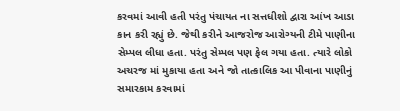કરવમાં આવી હતી પરંતુ પંચાયત ના સત્તધીશો દ્વારા આંખ આડા કાન કરી રહ્યું છે. જેથી કરીને આજરોજ આરોગ્યની ટીમે પાણીના સેમ્પલ લીધા હતા. પરંતુ સેમ્પલ પણ ફેલ ગયા હતા. ત્યારે લોકો અચરજ માં મુકાયા હતા અને જો તાત્કાલિક આ પીવાના પાણીનું સમારકામ કરવામાં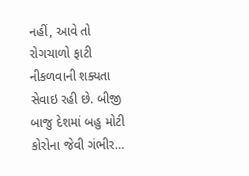નહીં, આવે તો રોગચાળો ફાટી નીકળવાની શક્યતા સેવાઇ રહી છે. બીજી બાજુ દેશમાં બહુ મોટી કોરોના જેવી ગંભીર…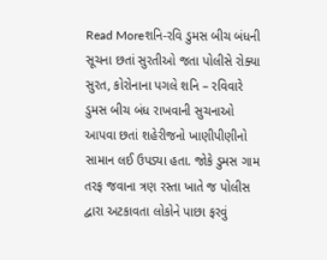Read Moreશનિ-રવિ ડુમસ બીચ બંધની સૂચના છતાં સુરતીઓ જતા પોલીસે રોક્યા
સુરત, કોરોનાના પગલે શનિ – રવિવારે ડુમસ બીચ બંધ રાખવાની સુચનાઓ આપવા છતાં શહેરીજનો ખાણીપીણીનો સામાન લઈ ઉપડ્યા હતા. જોકે ડુમસ ગામ તરફ જવાના ત્રણ રસ્તા ખાતે જ પોલીસ દ્વારા અટકાવતા લોકોને પાછા ફરવું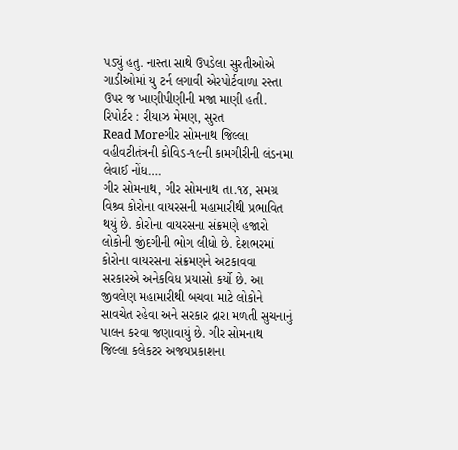પડ્યું હતુ. નાસ્તા સાથે ઉપડેલા સુરતીઓએ ગાડીઓમાં યુ ટર્ન લગાવી એરપોર્ટવાળા રસ્તા ઉપર જ ખાણીપીણીની મજા માણી હતી. રિપોર્ટર : રીયાઝ મેમણ, સુરત
Read Moreગીર સોમનાથ જિલ્લા વહીવટીતંત્રની કોવિડ-૧૯ની કામગીરીની લંડનમા લેવાઈ નોંધ….
ગીર સોમનાથ, ગીર સોમનાથ તા.૧૪, સમગ્ર વિશ્ર્વ કોરોના વાયરસની મહામારીથી પ્રભાવિત થયું છે. કોરોના વાયરસના સંક્રમણે હજારો લોકોની જીંદગીની ભોગ લીધો છે. દેશભરમાં કોરોના વાયરસના સંક્રમણને અટકાવવા સરકારએ અનેકવિધ પ્રયાસો કર્યો છે. આ જીવલેણ મહામારીથી બચવા માટે લોકોને સાવચેત રહેવા અને સરકાર દ્રારા મળતી સુચનાનું પાલન કરવા જણાવાયું છે. ગીર સોમનાથ જિલ્લા કલેકટર અજયપ્રકાશના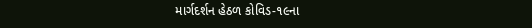માર્ગદર્શન હેઠળ કોવિડ-૧૯ના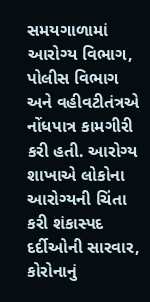સમયગાળામાં આરોગ્ય વિભાગ, પોલીસ વિભાગ અને વહીવટીતંત્રએ નોંધપાત્ર કામગીરી કરી હતી. આરોગ્ય શાખાએ લોકોના આરોગ્યની ચિંતા કરી શંકાસ્પદ દર્દીઓની સારવાર, કોરોનાનું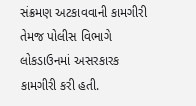સંક્રમણ અટકાવવાની કામગીરી તેમજ પોલીસ વિભાગે લોકડાઉનમાં અસરકારક કામગીરી કરી હતી.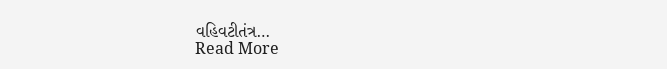વહિવટીતંત્ર…
Read More